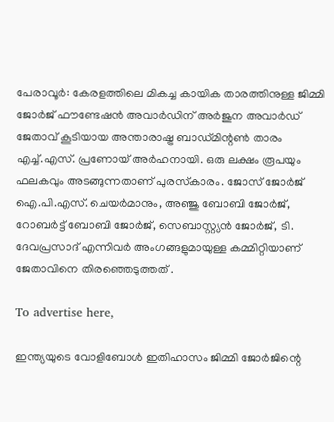പേരാവൂര്‍: കേരളത്തിലെ മികച്ച കായിക താരത്തിനുള്ള ജിമ്മി ജോര്‍ജ് ഫൗണ്ടേഷന്‍ അവാര്‍ഡിന് അര്‍ജുന അവാര്‍ഡ് ജേതാവ് കൂടിയായ അന്താരാഷ്ട്ര ബാഡ്മിന്റണ്‍ താരം എച്ച്.എസ്. പ്രണോയ് അര്‍ഹനായി. ഒരു ലക്ഷം രൂപയും ഫലകവും അടങ്ങുന്നതാണ് പുരസ്‌കാരം. ജോസ് ജോര്‍ജ് ഐ.പി.എസ്. ചെയര്‍മാനും, അഞ്ജു ബോബി ജോര്‍ജ്, റോബര്‍ട്ട് ബോബി ജോര്‍ജ്, സെബാസ്റ്റ്യന്‍ ജോര്‍ജ്, ടി. ദേവപ്രസാദ് എന്നിവര്‍ അംഗങ്ങളുമായുള്ള കമ്മിറ്റിയാണ് ജേതാവിനെ തിരഞ്ഞെടുത്തത് .

To advertise here,

ഇന്ത്യയുടെ വോളിബോള്‍ ഇതിഹാസം ജിമ്മി ജോര്‍ജിന്റെ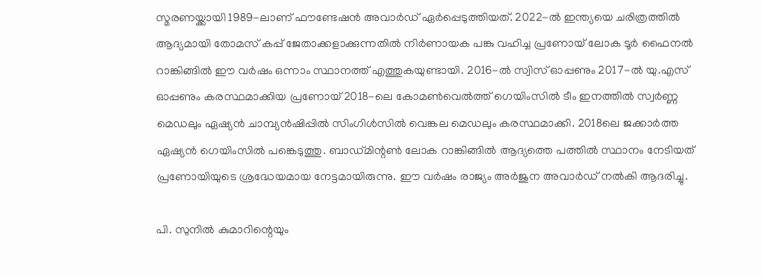സ്മരണയ്ക്കായി 1989-ലാണ് ഫൗണ്ടേഷന്‍ അവാര്‍ഡ് ഏര്‍പ്പെടുത്തിയത്. 2022-ല്‍ ഇന്ത്യയെ ചരിത്രത്തില്‍ ആദ്യമായി തോമസ് കപ്പ് ജേതാക്കളാക്കുന്നതില്‍ നിര്‍ണായക പങ്കു വഹിച്ച പ്രണോയ് ലോക ടൂര്‍ ഫൈനല്‍ റാങ്കിങ്ങില്‍ ഈ വര്‍ഷം ഒന്നാം സ്ഥാനത്ത് എത്തുകയുണ്ടായി. 2016-ല്‍ സ്വിസ് ഓപ്പണും 2017-ല്‍ യു.എസ് ഓപ്പണും കരസ്ഥമാക്കിയ പ്രണോയ് 2018-ലെ കോമണ്‍വെല്‍ത്ത് ഗെയിംസില്‍ ടീം ഇനത്തില്‍ സ്വര്‍ണ്ണ മെഡലും ഏഷ്യന്‍ ചാമ്പ്യന്‍ഷിപ്പില്‍ സിംഗിള്‍സില്‍ വെങ്കല മെഡലും കരസ്ഥമാക്കി. 2018ലെ ജക്കാര്‍ത്ത ഏഷ്യന്‍ ഗെയിംസില്‍ പങ്കെടുത്തു. ബാഡ്മിന്റണ്‍ ലോക റാങ്കിങ്ങില്‍ ആദ്യത്തെ പത്തില്‍ സ്ഥാനം നേടിയത് പ്രണോയിയുടെ ശ്രദ്ധേയമായ നേട്ടമായിരുന്നു. ഈ വര്‍ഷം രാജ്യം അര്‍ജുന അവാര്‍ഡ് നല്‍കി ആദരിച്ചു.

പി. സുനില്‍ കുമാറിന്റെയും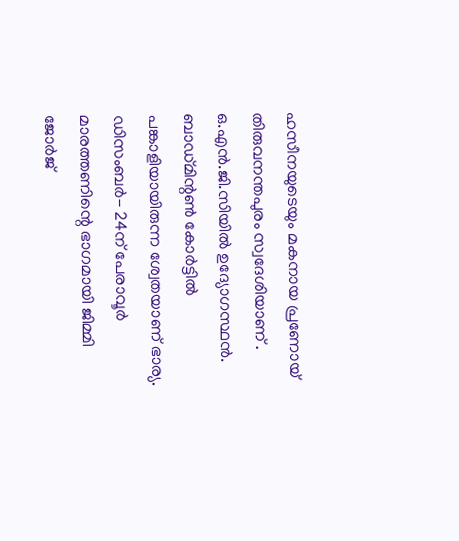ഹസീനയുടെയും മകനായ പ്രണോയ് തിരുവനന്തപുരം സ്വദേശിയാണ് . ഒ.എന്‍.ജി.സിയില്‍ ഉദ്യോഗസ്ഥന്‍. ബാഡ്മിന്റണ്‍ കോര്‍ട്ടില്‍ പങ്കാളിയായിരുന്ന ശ്വേതയാണ് ഭാര്യ. ഡിസംബര്‍- 24ന് പേരാവൂര്‍ മാരത്തണിന്റെ ഭാഗമായി ജിമ്മി ജോര്‍ജ്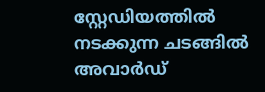സ്റ്റേഡിയത്തില്‍ നടക്കുന്ന ചടങ്ങില്‍ അവാര്‍ഡ്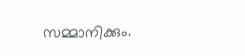സമ്മാനിക്കും.